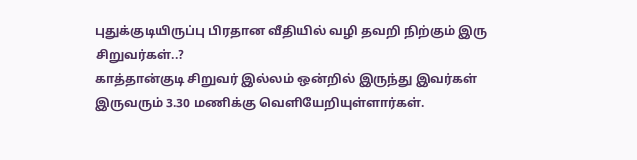புதுக்குடியிருப்பு பிரதான வீதியில் வழி தவறி நிற்கும் இரு சிறுவர்கள்..?
காத்தான்குடி சிறுவர் இல்லம் ஒன்றில் இருந்து இவர்கள் இருவரும் 3.30 மணிக்கு வெளியேறியுள்ளார்கள்.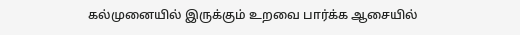கல்முனையில் இருக்கும் உறவை பார்க்க ஆசையில்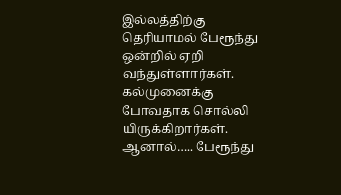இல்லத்திற்கு தெரியாமல் பேரூந்து ஒன்றில் ஏறி வந்துள்ளார்கள். கல்முனைக்கு போவதாக சொல்லி யிருக்கிறார்கள். ஆனால்….. பேரூந்து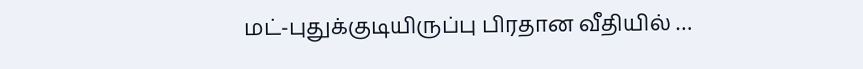மட்-புதுக்குடியிருப்பு பிரதான வீதியில் …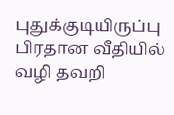புதுக்குடியிருப்பு பிரதான வீதியில் வழி தவறி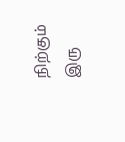நிற்கும் இரு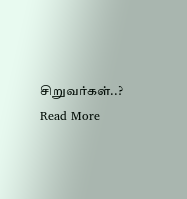சிறுவர்கள்..? Read More